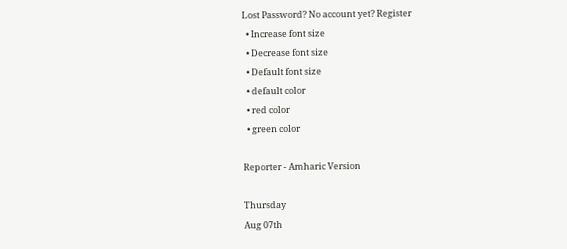Lost Password? No account yet? Register
  • Increase font size
  • Decrease font size
  • Default font size
  • default color
  • red color
  • green color

Reporter - Amharic Version

Thursday
Aug 07th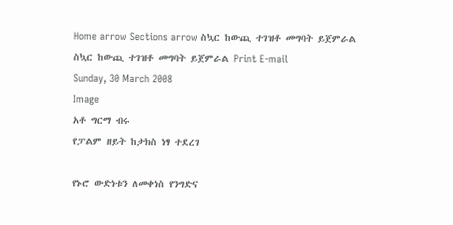Home arrow Sections arrow ስኳር ከውጪ ተገዝቶ መግባት ይጀምራል
ስኳር ከውጪ ተገዝቶ መግባት ይጀምራል Print E-mail
Sunday, 30 March 2008
Image
አቶ ግርማ ብሩ
የፓልም ዘይት ከታክስ ነፃ ተደረገ

የኑሮ ውድነቱን ለመቀነስ የንግድና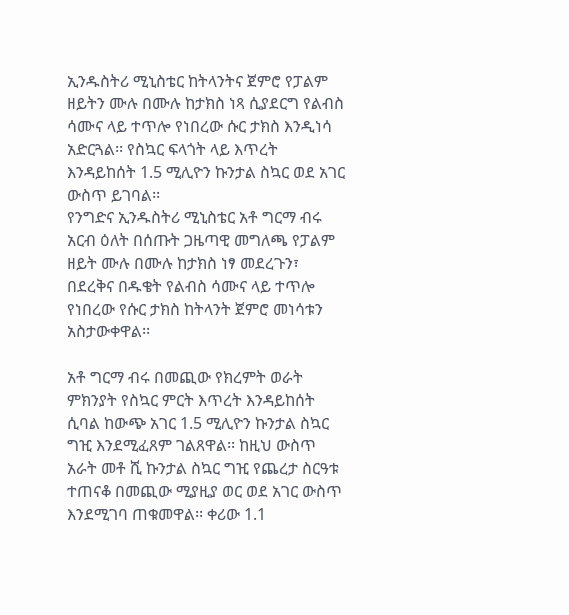ኢንዱስትሪ ሚኒስቴር ከትላንትና ጀምሮ የፓልም ዘይትን ሙሉ በሙሉ ከታክስ ነጻ ሲያደርግ የልብስ ሳሙና ላይ ተጥሎ የነበረው ሱር ታክስ እንዲነሳ አድርጓል፡፡ የስኳር ፍላጎት ላይ እጥረት እንዳይከሰት 1.5 ሚሊዮን ኩንታል ስኳር ወደ አገር ውስጥ ይገባል፡፡
የንግድና ኢንዱስትሪ ሚኒስቴር አቶ ግርማ ብሩ አርብ ዕለት በሰጡት ጋዜጣዊ መግለጫ የፓልም ዘይት ሙሉ በሙሉ ከታክስ ነፃ መደረጉን፣ በደረቅና በዱቄት የልብስ ሳሙና ላይ ተጥሎ የነበረው የሱር ታክስ ከትላንት ጀምሮ መነሳቱን አስታውቀዋል፡፡

አቶ ግርማ ብሩ በመጪው የክረምት ወራት ምክንያት የስኳር ምርት እጥረት እንዳይከሰት ሲባል ከውጭ አገር 1.5 ሚሊዮን ኩንታል ስኳር ግዢ እንደሚፈጸም ገልጸዋል፡፡ ከዚህ ውስጥ አራት መቶ ሺ ኩንታል ስኳር ግዢ የጨረታ ስርዓቱ ተጠናቆ በመጪው ሚያዚያ ወር ወደ አገር ውስጥ እንደሚገባ ጠቁመዋል፡፡ ቀሪው 1.1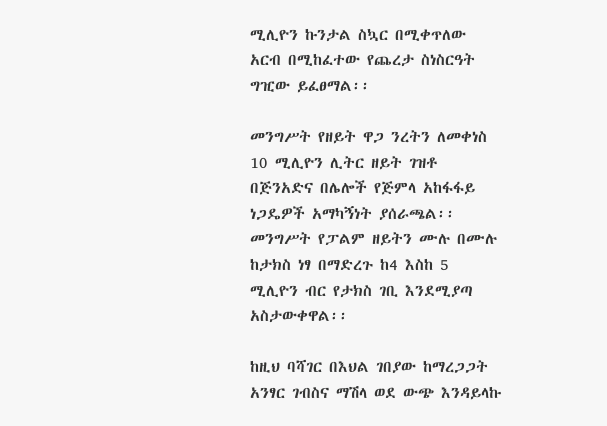ሚሊዮን ኩንታል ስኳር በሚቀጥለው አርብ በሚከፈተው የጨረታ ስነስርዓት ግዢው ይፈፀማል፡፡

መንግሥት የዘይት ዋጋ ንረትን ለመቀነስ 10 ሚሊዮን ሊትር ዘይት ገዝቶ በጅንአድና በሌሎች የጅምላ አከፋፋይ ነጋዴዎች አማካኝነት ያሰራጫል፡፡ መንግሥት የፓልም ዘይትን ሙሉ በሙሉ ከታክስ ነፃ በማድረጉ ከ4 እስከ 5 ሚሊዮን ብር የታክስ ገቢ እንደሚያጣ አስታውቀዋል፡፡

ከዚህ ባሻገር በእህል ገበያው ከማረጋጋት አንፃር ገብስና ማሽላ ወደ ውጭ እንዳይላኩ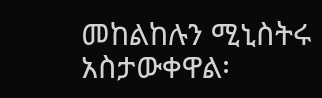መከልከሉን ሚኒስትሩ አስታውቀዋል፡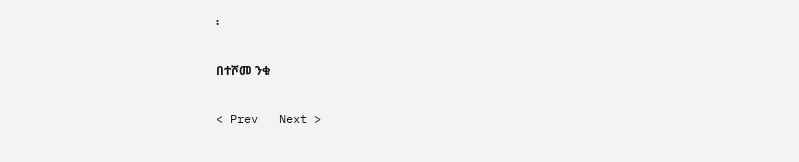፡

በተሾመ ንቁ

< Prev   Next >